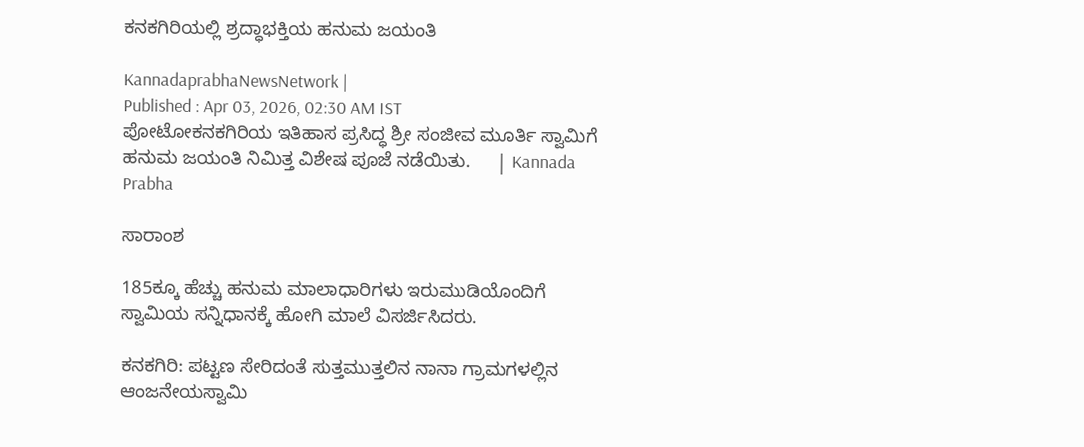ಕನಕಗಿರಿಯಲ್ಲಿ ಶ್ರದ್ಧಾಭಕ್ತಿಯ ಹನುಮ ಜಯಂತಿ

KannadaprabhaNewsNetwork |
Published : Apr 03, 2026, 02:30 AM IST
ಪೋಟೋಕನಕಗಿರಿಯ ಇತಿಹಾಸ ಪ್ರಸಿದ್ಧ ಶ್ರೀ ಸಂಜೀವ ಮೂರ್ತಿ ಸ್ವಾಮಿಗೆ ಹನುಮ ಜಯಂತಿ ನಿಮಿತ್ತ ವಿಶೇಷ ಪೂಜೆ ನಡೆಯಿತು.     | Kannada Prabha

ಸಾರಾಂಶ

185ಕ್ಕೂ ಹೆಚ್ಚು ಹನುಮ ಮಾಲಾಧಾರಿಗಳು ಇರುಮುಡಿಯೊಂದಿಗೆ ಸ್ವಾಮಿಯ ಸನ್ನಿಧಾನಕ್ಕೆ ಹೋಗಿ ಮಾಲೆ ವಿಸರ್ಜಿಸಿದರು.

ಕನಕಗಿರಿ: ಪಟ್ಟಣ ಸೇರಿದಂತೆ ಸುತ್ತಮುತ್ತಲಿನ ನಾನಾ ಗ್ರಾಮಗಳಲ್ಲಿನ ಆಂಜನೇಯಸ್ವಾಮಿ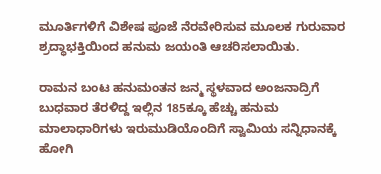ಮೂರ್ತಿಗಳಿಗೆ ವಿಶೇಷ ಪೂಜೆ ನೆರವೇರಿಸುವ ಮೂಲಕ ಗುರುವಾರ ಶ್ರದ್ಧಾಭಕ್ತಿಯಿಂದ ಹನುಮ ಜಯಂತಿ ಆಚರಿಸಲಾಯಿತು.

ರಾಮನ ಬಂಟ ಹನುಮಂತನ ಜನ್ಮ ಸ್ಥಳವಾದ ಅಂಜನಾದ್ರಿಗೆ ಬುಧವಾರ ತೆರಳಿದ್ದ ಇಲ್ಲಿನ 185ಕ್ಕೂ ಹೆಚ್ಚು ಹನುಮ ಮಾಲಾಧಾರಿಗಳು ಇರುಮುಡಿಯೊಂದಿಗೆ ಸ್ವಾಮಿಯ ಸನ್ನಿಧಾನಕ್ಕೆ ಹೋಗಿ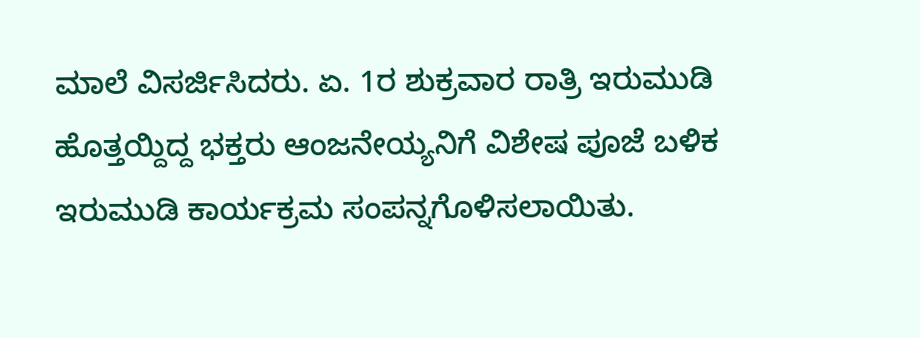ಮಾಲೆ ವಿಸರ್ಜಿಸಿದರು. ಏ. 1ರ ಶುಕ್ರವಾರ ರಾತ್ರಿ ಇರುಮುಡಿ ಹೊತ್ತಯ್ದಿದ್ದ ಭಕ್ತರು ಆಂಜನೇಯ್ಯನಿಗೆ ವಿಶೇಷ ಪೂಜೆ ಬಳಿಕ ಇರುಮುಡಿ ಕಾರ್ಯಕ್ರಮ ಸಂಪನ್ನಗೊಳಿಸಲಾಯಿತು.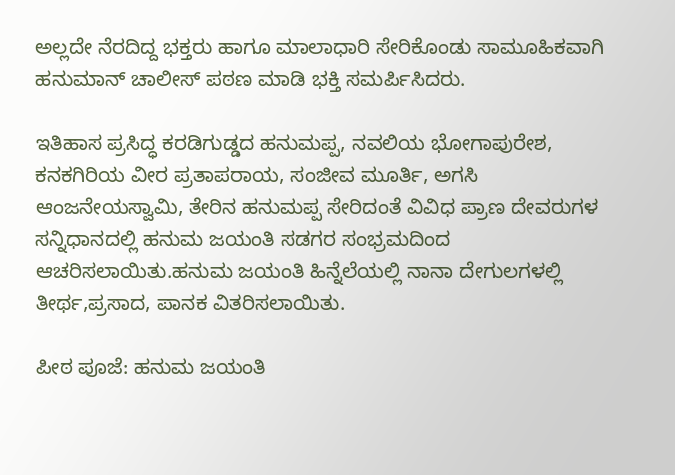ಅಲ್ಲದೇ ನೆರದಿದ್ದ ಭಕ್ತರು ಹಾಗೂ ಮಾಲಾಧಾರಿ ಸೇರಿಕೊಂಡು ಸಾಮೂಹಿಕವಾಗಿ ಹನುಮಾನ್ ಚಾಲೀಸ್ ಪಠಣ ಮಾಡಿ ಭಕ್ತಿ ಸಮರ್ಪಿಸಿದರು.

ಇತಿಹಾಸ ಪ್ರಸಿದ್ಧ ಕರಡಿಗುಡ್ಡದ ಹನುಮಪ್ಪ, ನವಲಿಯ ಭೋಗಾಪುರೇಶ, ಕನಕಗಿರಿಯ ವೀರ ಪ್ರತಾಪರಾಯ, ಸಂಜೀವ ಮೂರ್ತಿ, ಅಗಸಿ ಆಂಜನೇಯಸ್ವಾಮಿ, ತೇರಿನ ಹನುಮಪ್ಪ ಸೇರಿದಂತೆ ವಿವಿಧ ಪ್ರಾಣ ದೇವರುಗಳ ಸನ್ನಿಧಾನದಲ್ಲಿ ಹನುಮ ಜಯಂತಿ ಸಡಗರ ಸಂಭ್ರಮದಿಂದ ಆಚರಿಸಲಾಯಿತು.ಹನುಮ ಜಯಂತಿ ಹಿನ್ನೆಲೆಯಲ್ಲಿ ನಾನಾ ದೇಗುಲಗಳಲ್ಲಿ ತೀರ್ಥ,ಪ್ರಸಾದ, ಪಾನಕ ವಿತರಿಸಲಾಯಿತು.

ಪೀಠ ಪೂಜೆ: ಹನುಮ ಜಯಂತಿ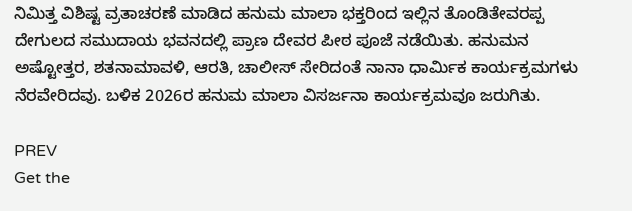ನಿಮಿತ್ತ ವಿಶಿಷ್ಟ ವ್ರತಾಚರಣೆ ಮಾಡಿದ ಹನುಮ ಮಾಲಾ ಭಕ್ತರಿಂದ ಇಲ್ಲಿನ ತೊಂಡಿತೇವರಪ್ಪ ದೇಗುಲದ ಸಮುದಾಯ ಭವನದಲ್ಲಿ ಪ್ರಾಣ ದೇವರ ಪೀಠ ಪೂಜೆ ನಡೆಯಿತು. ಹನುಮನ ಅಷ್ಟೋತ್ತರ, ಶತನಾಮಾವಳಿ, ಆರತಿ, ಚಾಲೀಸ್ ಸೇರಿದಂತೆ ನಾನಾ ಧಾರ್ಮಿಕ ಕಾರ್ಯಕ್ರಮಗಳು ನೆರವೇರಿದವು. ಬಳಿಕ 2026ರ ಹನುಮ ಮಾಲಾ ವಿಸರ್ಜನಾ ಕಾರ್ಯಕ್ರಮವೂ ಜರುಗಿತು.

PREV
Get the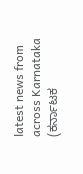latest news from across Karnataka (ಕರ್ನಾಟಕ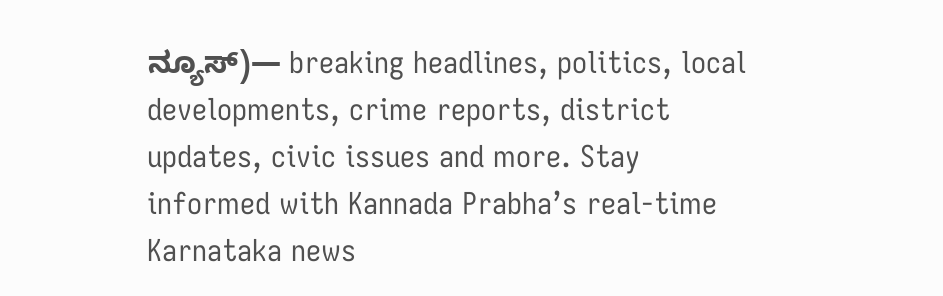ನ್ಯೂಸ್)— breaking headlines, politics, local developments, crime reports, district updates, civic issues and more. Stay informed with Kannada Prabha’s real‑time Karnataka news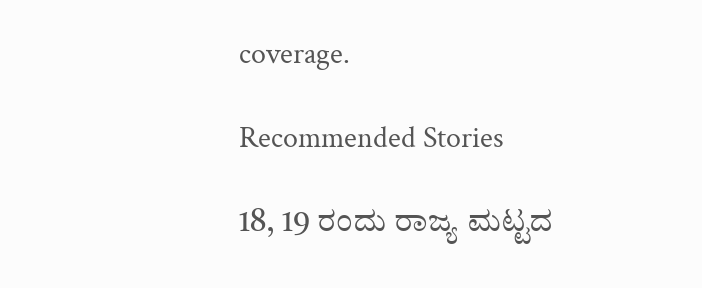coverage.

Recommended Stories

18, 19 ರಂದು ರಾಜ್ಯ ಮಟ್ಟದ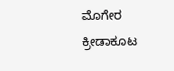ಮೊಗೇರ ಕ್ರೀಡಾಕೂಟ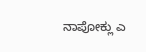ನಾಪೋಕ್ಲು ಎ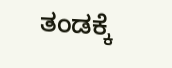ತಂಡಕ್ಕೆ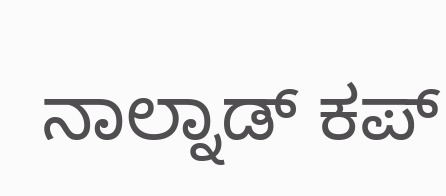ನಾಲ್ನಾಡ್ ಕಪ್